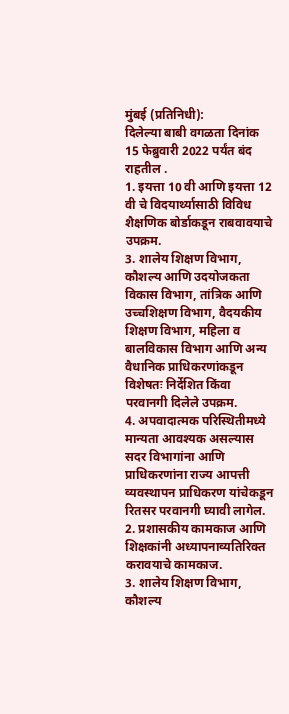मुंबई (प्रतिनिधी):
दिलेल्या बाबी वगळता दिनांक 15 फेब्रुवारी 2022 पर्यंत बंद राहतील .
1. इयत्ता 10 वी आणि इयत्ता 12 वी चे विदयार्थ्यासाठी विविध शैक्षणिक बोर्डाकडून राबवावयाचे उपक्रम.
3. शालेय शिक्षण विभाग, कौशल्य आणि उदयोजकता विकास विभाग, तांत्रिक आणि उच्चशिक्षण विभाग, वैदयकीय शिक्षण विभाग, महिला व बालविकास विभाग आणि अन्य वैधानिक प्राधिकरणांकडून विशेषतः निर्देशित किंवा परवानगी दिलेले उपक्रम.
4. अपवादात्मक परिस्थितीमध्ये मान्यता आवश्यक असल्यास सदर विभागांना आणि प्राधिकरणांना राज्य आपत्ती व्यवस्थापन प्राधिकरण यांचेकडून रितसर परवानगी घ्यावी लागेल.
2. प्रशासकीय कामकाज आणि शिक्षकांनी अध्यापनाव्यतिरिक्त करावयाचे कामकाज.
3. शालेय शिक्षण विभाग, कौशल्य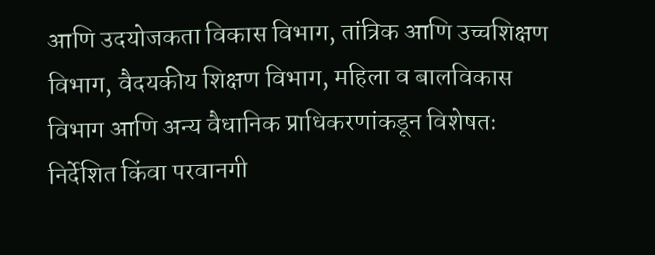आणि उदयोजकता विकास विभाग, तांत्रिक आणि उच्चशिक्षण विभाग, वैदयकीय शिक्षण विभाग, महिला व बालविकास विभाग आणि अन्य वैधानिक प्राधिकरणांकडून विशेषतः निर्देशित किंवा परवानगी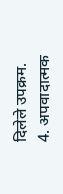दिलेले उपक्रम.
4. अपवादात्मक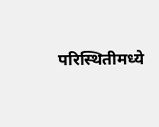परिस्थितीमध्ये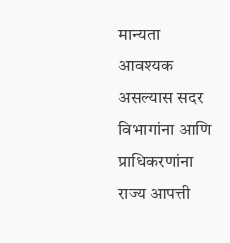मान्यता आवश्यक असल्यास सदर विभागांना आणि प्राधिकरणांना राज्य आपत्ती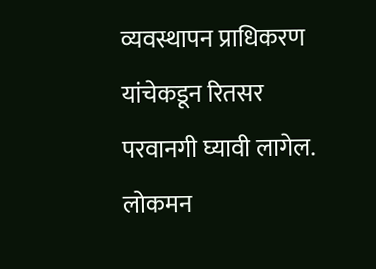व्यवस्थापन प्राधिकरण यांचेकडून रितसर परवानगी घ्यावी लागेल.
लोकमन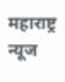महाराष्ट्र न्यूज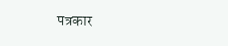पत्रकार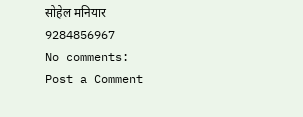सोहेल मनियार
9284856967
No comments:
Post a Comment